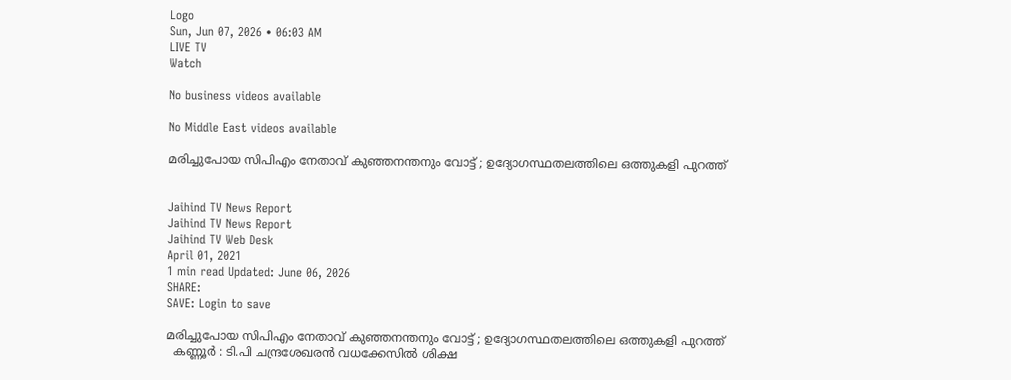Logo
Sun, Jun 07, 2026 • 06:03 AM
LIVE TV
Watch

No business videos available

No Middle East videos available

മരിച്ചുപോയ സിപിഎം നേതാവ് കുഞ്ഞനന്തനും വോട്ട് ; ഉദ്യോഗസ്ഥതലത്തിലെ ഒത്തുകളി പുറത്ത്


Jaihind TV News Report
Jaihind TV News Report
Jaihind TV Web Desk
April 01, 2021
1 min read Updated: June 06, 2026
SHARE:
SAVE: Login to save

മരിച്ചുപോയ സിപിഎം നേതാവ് കുഞ്ഞനന്തനും വോട്ട് ; ഉദ്യോഗസ്ഥതലത്തിലെ ഒത്തുകളി പുറത്ത്
  കണ്ണൂര്‍ : ടി.പി ചന്ദ്രശേഖരൻ വധക്കേസിൽ ശിക്ഷ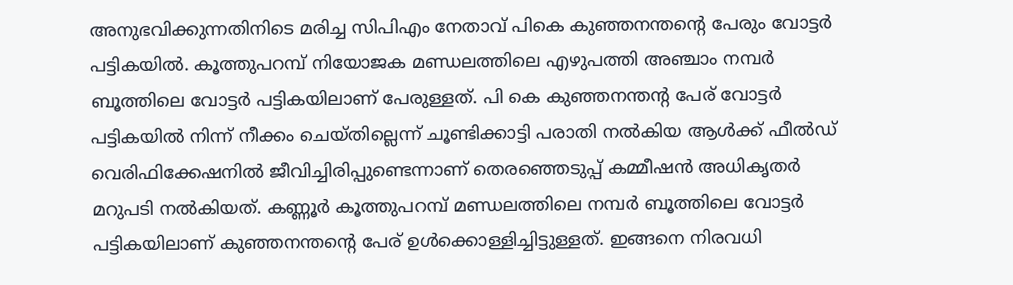അനുഭവിക്കുന്നതിനിടെ മരിച്ച സിപിഎം നേതാവ് പികെ കുഞ്ഞനന്തൻ്റെ പേരും വോട്ടർ പട്ടികയിൽ. കൂത്തുപറമ്പ് നിയോജക മണ്ഡലത്തിലെ എഴുപത്തി അഞ്ചാം നമ്പർ ബൂത്തിലെ വോട്ടർ പട്ടികയിലാണ് പേരുള്ളത്. പി കെ കുഞ്ഞനന്തൻ്റ പേര് വോട്ടർ പട്ടികയിൽ നിന്ന് നീക്കം ചെയ്തില്ലെന്ന് ചൂണ്ടിക്കാട്ടി പരാതി നൽകിയ ആൾക്ക് ഫീൽഡ് വെരിഫിക്കേഷനിൽ ജീവിച്ചിരിപ്പുണ്ടെന്നാണ് തെരഞ്ഞെടുപ്പ് കമ്മീഷൻ അധികൃതർ മറുപടി നൽകിയത്. കണ്ണൂർ കൂത്തുപറമ്പ് മണ്ഡലത്തിലെ നമ്പര്‍ ബൂത്തിലെ വോട്ടര്‍ പട്ടികയിലാണ് കുഞ്ഞനന്തന്‍റെ പേര് ഉള്‍ക്കൊള്ളിച്ചിട്ടുള്ളത്. ഇങ്ങനെ നിരവധി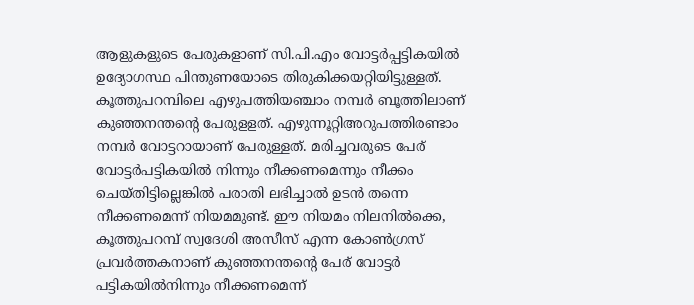ആളുകളുടെ പേരുകളാണ് സി.പി.എം വോട്ടര്‍പ്പട്ടികയില്‍ ഉദ്യോഗസ്ഥ പിന്തുണയോടെ തിരുകിക്കയറ്റിയിട്ടുള്ളത്. കൂത്തുപറമ്പിലെ എഴുപത്തിയഞ്ചാം നമ്പർ ബൂത്തിലാണ് കുഞ്ഞനന്തന്‍റെ പേരുളളത്. എഴുന്നൂറ്റിഅറുപത്തിരണ്ടാം നമ്പര്‍ വോട്ടറായാണ് പേരുള്ളത്. മരിച്ചവരുടെ പേര് വോട്ടര്‍പട്ടികയില്‍ നിന്നും നീക്കണമെന്നും നീക്കം ചെയ്തിട്ടില്ലെങ്കില്‍ പരാതി ലഭിച്ചാല്‍ ഉടന്‍ തന്നെ നീക്കണമെന്ന് നിയമമുണ്ട്. ഈ നിയമം നിലനില്‍ക്കെ, കൂത്തുപറമ്പ് സ്വദേശി അസീസ് എന്ന കോണ്‍ഗ്രസ് പ്രവര്‍ത്തകനാണ് കുഞ്ഞനന്തന്‍റെ പേര് വോട്ടര്‍ പട്ടികയില്‍നിന്നും നീക്കണമെന്ന്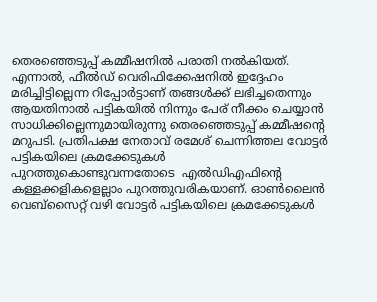തെരഞ്ഞെടുപ്പ് കമ്മീഷനില്‍ പരാതി നല്‍കിയത്. എന്നാല്‍, ഫീല്‍ഡ് വെരിഫിക്കേഷനില്‍ ഇദ്ദേഹം മരിച്ചിട്ടില്ലെന്ന റിപ്പോര്‍ട്ടാണ് തങ്ങള്‍ക്ക് ലഭിച്ചതെന്നും ആയതിനാല്‍ പട്ടികയില്‍ നിന്നും പേര് നീക്കം ചെയ്യാന്‍ സാധിക്കില്ലെന്നുമായിരുന്നു തെരഞ്ഞെടുപ്പ് കമ്മീഷന്‍റെ മറുപടി. പ്രതിപക്ഷ നേതാവ് രമേശ് ചെന്നിത്തല വോട്ടർ പട്ടികയിലെ ക്രമക്കേടുകള്‍ പുറത്തുകൊണ്ടുവന്നതോടെ  എല്‍ഡിഎഫിന്‍റെ കള്ളക്കളികളെല്ലാം പുറത്തുവരികയാണ്. ഓൺലൈന്‍ വെബ്സൈറ്റ് വഴി വോട്ടർ പട്ടികയിലെ ക്രമക്കേടുകള്‍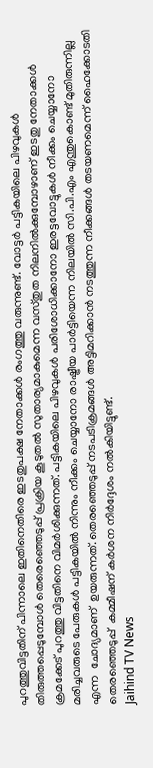പുറത്തുവിട്ടതിന് പിന്നാലെ ഇതിനെതിരെ ഇടതുപക്ഷ നേതാക്കള്‍ രംഗത്തു വരുന്നുണ്ട്. വോട്ടര്‍ പട്ടികയിലെ പിഴവുകള്‍ തിരുത്തപ്പെടുമ്പോള്‍ തെരെഞ്ഞെടുപ്പ് പ്രക്രിയ കൂടുതല്‍ സുതാര്യമാകുമെന്ന വസ്തുത നിലനില്‍ക്കുമ്പോഴാണ് ഇടതു നേതാക്കള്‍ ക്രമക്കേട് പുറത്തു വിട്ടതിനെ വിമർശിക്കുന്നത്. പട്ടികയിലെ പിഴവുകള്‍ പരിശോധിക്കാനോ ഇരട്ടവോട്ടുകള്‍ നീക്കം ചെയ്യാനോ മരിച്ചവരുടെ പേരുകള്‍ പട്ടികയില്‍ നിന്നും നീക്കം ചെയ്യാനോ രാഷ്ട്രീയ പാര്‍ട്ടിയെന്ന നിലയില്‍ സി.പി.എം എന്തുകൊണ്ട് മുതിരുന്നില്ല എന്ന  ചോദ്യമാണ്  ഉയരുന്നത്. തെരഞ്ഞെടുപ്പ് നടപടിക്രമങ്ങള്‍ അട്ടിമറിക്കാന്‍ നടത്തുന്ന നീക്കങ്ങള്‍ തടയണമെന്ന് ഹൈക്കോടതി തെരഞ്ഞെടുപ്പ്  കമ്മീഷന് കര്‍ശന നിര്‍ദ്ദേശം നല്‍കിയിട്ടുണ്ട്.
Jaihind TV News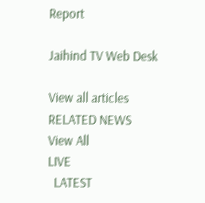Report

Jaihind TV Web Desk

View all articles
RELATED NEWS
View All
LIVE
  LATEST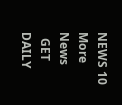NEWS 10
More News
  GET DAILY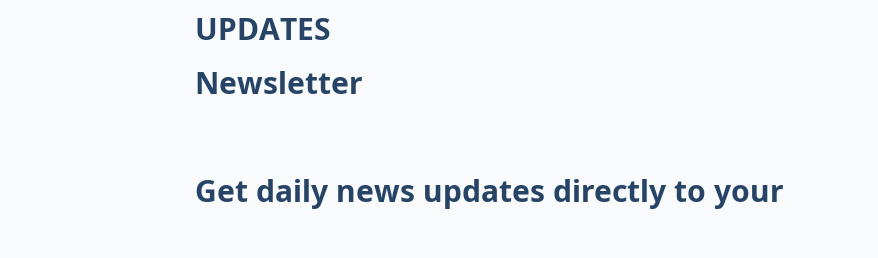UPDATES
Newsletter

Get daily news updates directly to your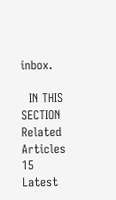inbox.

  IN THIS SECTION
Related Articles 15
Latest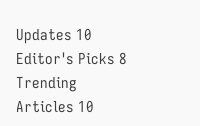Updates 10
Editor's Picks 8
Trending Articles 10